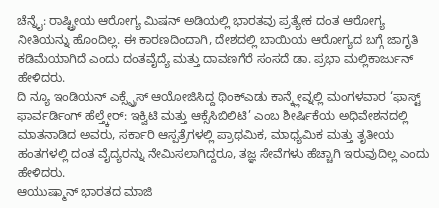ಚೆನ್ನೈ: ರಾಷ್ಟ್ರೀಯ ಆರೋಗ್ಯ ಮಿಷನ್ ಅಡಿಯಲ್ಲಿ ಭಾರತವು ಪ್ರತ್ಯೇಕ ದಂತ ಆರೋಗ್ಯ ನೀತಿಯನ್ನು ಹೊಂದಿಲ್ಲ. ಈ ಕಾರಣದಿಂದಾಗಿ, ದೇಶದಲ್ಲಿ ಬಾಯಿಯ ಆರೋಗ್ಯದ ಬಗ್ಗೆ ಜಾಗೃತಿ ಕಡಿಮೆಯಾಗಿದೆ ಎಂದು ದಂತವೈದ್ಯೆ ಮತ್ತು ದಾವಣಗೆರೆ ಸಂಸದೆ ಡಾ. ಪ್ರಭಾ ಮಲ್ಲಿಕಾರ್ಜುನ್ ಹೇಳಿದರು.
ದಿ ನ್ಯೂ ಇಂಡಿಯನ್ ಎಕ್ಸ್ಪ್ರೆಸ್ ಆಯೋಜಿಸಿದ್ದ ಥಿಂಕ್ಎಡು ಕಾನ್ಕ್ಲೇವ್ನಲ್ಲಿ ಮಂಗಳವಾರ ‘ಫಾಸ್ಟ್ ಫಾರ್ವರ್ಡಿಂಗ್ ಹೆಲ್ತ್ಕೇರ್: ಇಕ್ವಿಟಿ ಮತ್ತು ಆಕ್ಸೆಸಿಬಿಲಿಟಿ’ ಎಂಬ ಶೀರ್ಷಿಕೆಯ ಅಧಿವೇಶನದಲ್ಲಿ ಮಾತನಾಡಿದ ಅವರು, ಸರ್ಕಾರಿ ಆಸ್ಪತ್ರೆಗಳಲ್ಲಿ ಪ್ರಾಥಮಿಕ, ಮಾಧ್ಯಮಿಕ ಮತ್ತು ತೃತೀಯ ಹಂತಗಳಲ್ಲಿ ದಂತ ವೈದ್ಯರನ್ನು ನೇಮಿಸಲಾಗಿದ್ದರೂ, ತಜ್ಞ ಸೇವೆಗಳು ಹೆಚ್ಚಾಗಿ ಇರುವುದಿಲ್ಲ ಎಂದು ಹೇಳಿದರು.
ಆಯುಷ್ಮಾನ್ ಭಾರತದ ಮಾಜಿ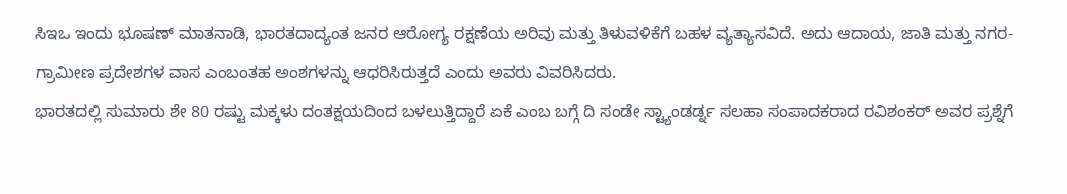ಸಿಇಒ ಇಂದು ಭೂಷಣ್ ಮಾತನಾಡಿ, ಭಾರತದಾದ್ಯಂತ ಜನರ ಆರೋಗ್ಯ ರಕ್ಷಣೆಯ ಅರಿವು ಮತ್ತು ತಿಳುವಳಿಕೆಗೆ ಬಹಳ ವ್ಯತ್ಯಾಸವಿದೆ. ಅದು ಆದಾಯ, ಜಾತಿ ಮತ್ತು ನಗರ-ಗ್ರಾಮೀಣ ಪ್ರದೇಶಗಳ ವಾಸ ಎಂಬಂತಹ ಅಂಶಗಳನ್ನು ಆಧರಿಸಿರುತ್ತದೆ ಎಂದು ಅವರು ವಿವರಿಸಿದರು.
ಭಾರತದಲ್ಲಿ ಸುಮಾರು ಶೇ 80 ರಷ್ಟು ಮಕ್ಕಳು ದಂತಕ್ಷಯದಿಂದ ಬಳಲುತ್ತಿದ್ದಾರೆ ಏಕೆ ಎಂಬ ಬಗ್ಗೆ ದಿ ಸಂಡೇ ಸ್ಟ್ಯಾಂಡರ್ಡ್ನ ಸಲಹಾ ಸಂಪಾದಕರಾದ ರವಿಶಂಕರ್ ಅವರ ಪ್ರಶ್ನೆಗೆ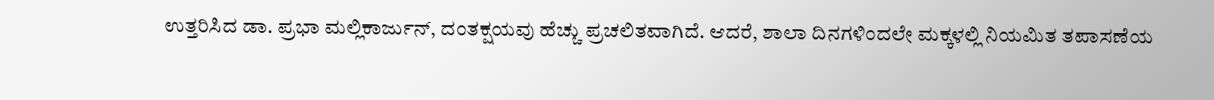ಉತ್ತರಿಸಿದ ಡಾ. ಪ್ರಭಾ ಮಲ್ಲಿಕಾರ್ಜುನ್, ದಂತಕ್ಷಯವು ಹೆಚ್ಚು ಪ್ರಚಲಿತವಾಗಿದೆ. ಆದರೆ, ಶಾಲಾ ದಿನಗಳಿಂದಲೇ ಮಕ್ಕಳಲ್ಲಿ ನಿಯಮಿತ ತಪಾಸಣೆಯ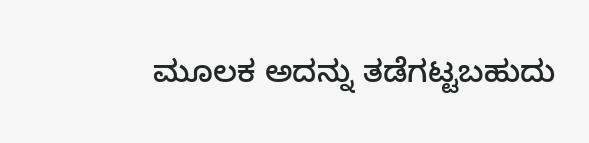ಮೂಲಕ ಅದನ್ನು ತಡೆಗಟ್ಟಬಹುದು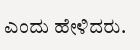ಎಂದು ಹೇಳಿದರು.